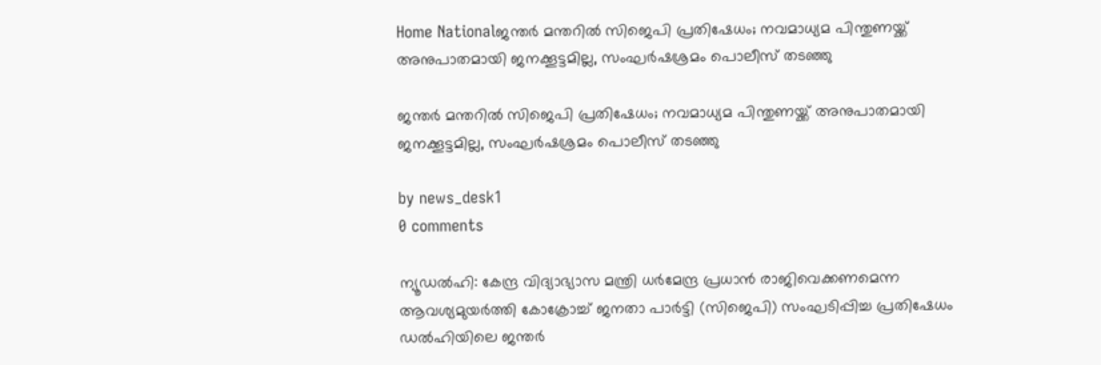Home Nationalജന്തർ മന്തറിൽ സിജെപി പ്രതിഷേധം; നവമാധ്യമ പിന്തുണയ്ക്ക് അനുപാതമായി ജനക്കൂട്ടമില്ല, സംഘർഷശ്രമം പൊലീസ് തടഞ്ഞു

ജന്തർ മന്തറിൽ സിജെപി പ്രതിഷേധം; നവമാധ്യമ പിന്തുണയ്ക്ക് അനുപാതമായി ജനക്കൂട്ടമില്ല, സംഘർഷശ്രമം പൊലീസ് തടഞ്ഞു

by news_desk1
0 comments

ന്യൂഡൽഹി: കേന്ദ്ര വിദ്യാഭ്യാസ മന്ത്രി ധർമേന്ദ്ര പ്രധാൻ രാജിവെക്കണമെന്ന ആവശ്യമുയർത്തി കോക്രോച്ച് ജനതാ പാർട്ടി (സിജെപി) സംഘടിപ്പിച്ച പ്രതിഷേധം ഡൽഹിയിലെ ജന്തർ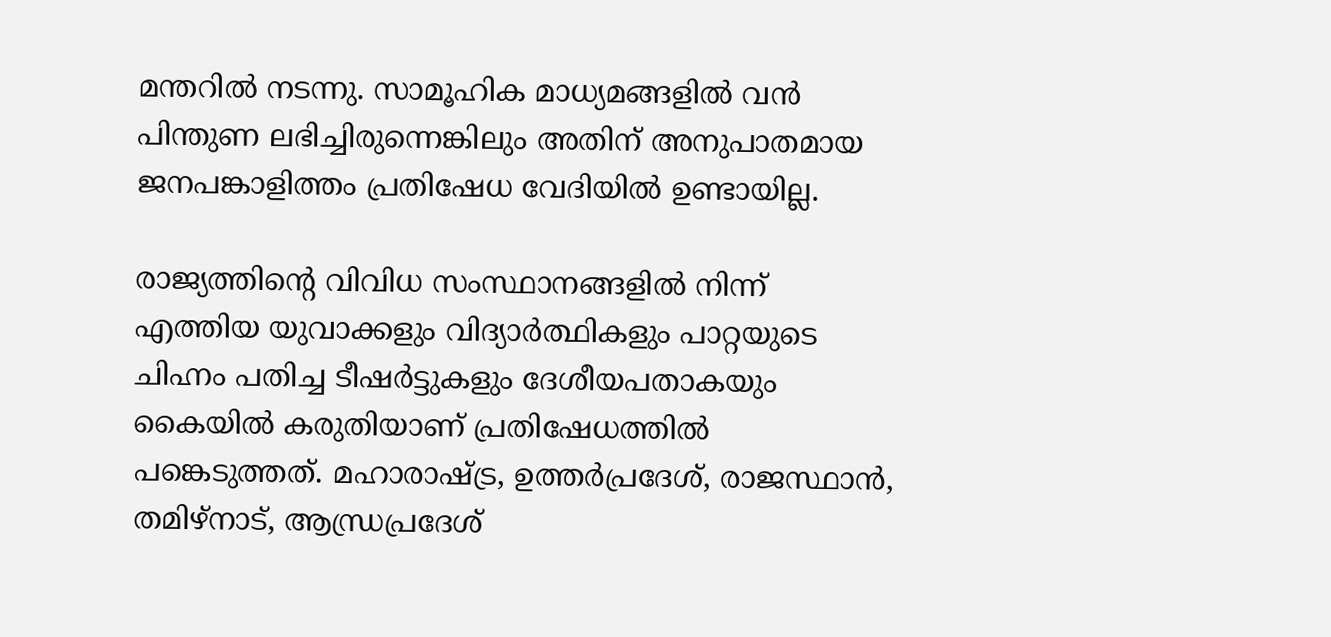മന്തറിൽ നടന്നു. സാമൂഹിക മാധ്യമങ്ങളിൽ വൻ പിന്തുണ ലഭിച്ചിരുന്നെങ്കിലും അതിന് അനുപാതമായ ജനപങ്കാളിത്തം പ്രതിഷേധ വേദിയിൽ ഉണ്ടായില്ല.

രാജ്യത്തിന്റെ വിവിധ സംസ്ഥാനങ്ങളിൽ നിന്ന് എത്തിയ യുവാക്കളും വിദ്യാർത്ഥികളും പാറ്റയുടെ ചിഹ്നം പതിച്ച ടീഷർട്ടുകളും ദേശീയപതാകയും കൈയിൽ കരുതിയാണ് പ്രതിഷേധത്തിൽ പങ്കെടുത്തത്. മഹാരാഷ്ട്ര, ഉത്തർപ്രദേശ്, രാജസ്ഥാൻ, തമിഴ്നാട്, ആന്ധ്രപ്രദേശ്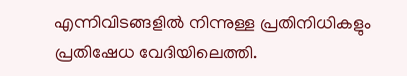എന്നിവിടങ്ങളിൽ നിന്നുള്ള പ്രതിനിധികളും പ്രതിഷേധ വേദിയിലെത്തി.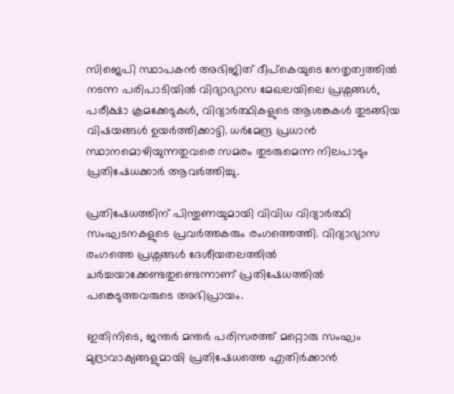സിജെപി സ്ഥാപകൻ അഭിജിത് ദീപ്കെയുടെ നേതൃത്വത്തിൽ നടന്ന പരിപാടിയിൽ വിദ്യാഭ്യാസ മേഖലയിലെ പ്രശ്നങ്ങൾ, പരീക്ഷാ ക്രമക്കേടുകൾ, വിദ്യാർത്ഥികളുടെ ആശങ്കകൾ തുടങ്ങിയ വിഷയങ്ങൾ ഉയർത്തിക്കാട്ടി. ധർമേന്ദ്ര പ്രധാൻ സ്ഥാനമൊഴിയുന്നതുവരെ സമരം തുടരുമെന്ന നിലപാടും പ്രതിഷേധക്കാർ ആവർത്തിച്ചു.

പ്രതിഷേധത്തിന് പിന്തുണയുമായി വിവിധ വിദ്യാർത്ഥി സംഘടനകളുടെ പ്രവർത്തകരും രംഗത്തെത്തി. വിദ്യാഭ്യാസ രംഗത്തെ പ്രശ്നങ്ങൾ ദേശീയതലത്തിൽ ചർച്ചയാക്കേണ്ടതുണ്ടെന്നാണ് പ്രതിഷേധത്തിൽ പങ്കെടുത്തവരുടെ അഭിപ്രായം.

ഇതിനിടെ, ജന്തർ മന്തർ പരിസരത്ത് മറ്റൊരു സംഘം മുദ്രാവാക്യങ്ങളുമായി പ്രതിഷേധത്തെ എതിർക്കാൻ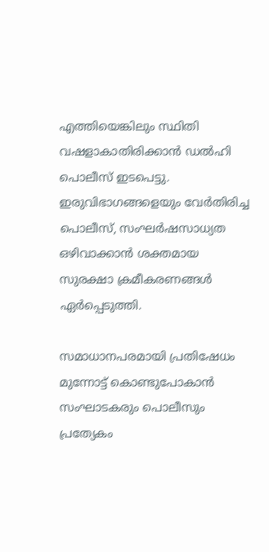എത്തിയെങ്കിലും സ്ഥിതി വഷളാകാതിരിക്കാൻ ഡൽഹി പൊലീസ് ഇടപെട്ടു. ഇരുവിഭാഗങ്ങളെയും വേർതിരിച്ച പൊലീസ്, സംഘർഷസാധ്യത ഒഴിവാക്കാൻ ശക്തമായ സുരക്ഷാ ക്രമീകരണങ്ങൾ ഏർപ്പെടുത്തി.

സമാധാനപരമായി പ്രതിഷേധം മുന്നോട്ട് കൊണ്ടുപോകാൻ സംഘാടകരും പൊലീസും പ്രത്യേകം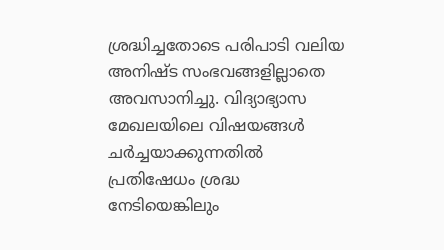ശ്രദ്ധിച്ചതോടെ പരിപാടി വലിയ അനിഷ്ട സംഭവങ്ങളില്ലാതെ അവസാനിച്ചു. വിദ്യാഭ്യാസ മേഖലയിലെ വിഷയങ്ങൾ ചർച്ചയാക്കുന്നതിൽ പ്രതിഷേധം ശ്രദ്ധ നേടിയെങ്കിലും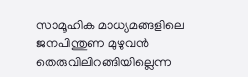സാമൂഹിക മാധ്യമങ്ങളിലെ ജനപിന്തുണ മുഴുവൻ തെരുവിലിറങ്ങിയില്ലെന്ന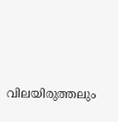വിലയിരുത്തലും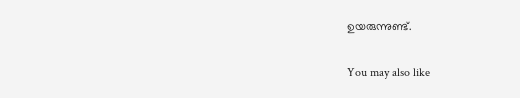ഉയരുന്നുണ്ട്.

You may also like